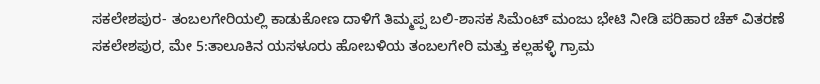ಸಕಲೇಶಪುರ- ತಂಬಲಗೇರಿಯಲ್ಲಿ ಕಾಡುಕೋಣ ದಾಳಿಗೆ ತಿಮ್ಮಪ್ಪ ಬಲಿ-ಶಾಸಕ ಸಿಮೆಂಟ್ ಮಂಜು ಭೇಟಿ ನೀಡಿ ಪರಿಹಾರ ಚೆಕ್ ವಿತರಣೆ
ಸಕಲೇಶಪುರ, ಮೇ 5:ತಾಲೂಕಿನ ಯಸಳೂರು ಹೋಬಳಿಯ ತಂಬಲಗೇರಿ ಮತ್ತು ಕಲ್ಲಹಳ್ಳಿ ಗ್ರಾಮ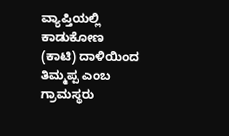ವ್ಯಾಪ್ತಿಯಲ್ಲಿ ಕಾಡುಕೋಣ (ಕಾಟಿ) ದಾಳಿಯಿಂದ ತಿಮ್ಮಪ್ಪ ಎಂಬ ಗ್ರಾಮಸ್ಥರು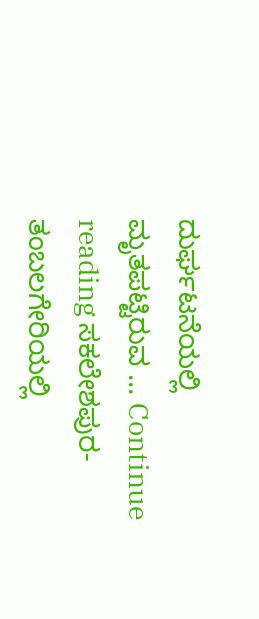ದುರ್ಘಟನೆಯಲ್ಲಿ ಮೃತಪಟ್ಟಿರುವ … Continue reading ಸಕಲೇಶಪುರ- ತಂಬಲಗೇರಿಯಲ್ಲಿ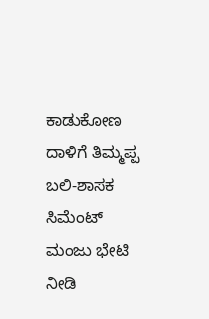ಕಾಡುಕೋಣ ದಾಳಿಗೆ ತಿಮ್ಮಪ್ಪ ಬಲಿ-ಶಾಸಕ ಸಿಮೆಂಟ್ ಮಂಜು ಭೇಟಿ ನೀಡಿ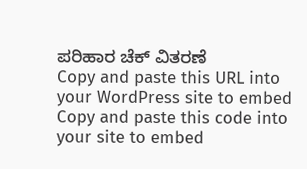ಪರಿಹಾರ ಚೆಕ್ ವಿತರಣೆ
Copy and paste this URL into your WordPress site to embed
Copy and paste this code into your site to embed